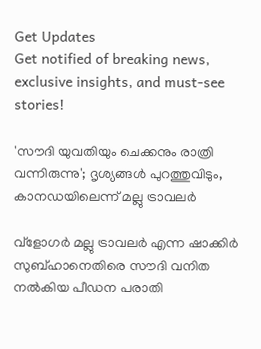Get Updates
Get notified of breaking news, exclusive insights, and must-see stories!

'സൗദി യുവതിയും ചെക്കനും രാത്രി വന്നിരുന്നു'; ദൃശ്യങ്ങള്‍ പുറത്തുവിടും, കാനഡയിലെന്ന് മല്ലു ട്രാവലര്‍

വ്‌ളോഗര്‍ മല്ലു ട്രാവലര്‍ എന്ന ഷാക്കിര്‍ സുബ്ഹാനെതിരെ സൗദി വനിത നല്‍കിയ പീഡന പരാതി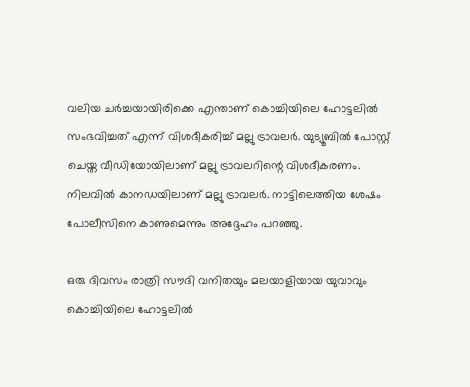വലിയ ചര്‍ച്ചയായിരിക്കെ എന്താണ് കൊച്ചിയിലെ ഹോട്ടലില്‍ സംഭവിച്ചത് എന്ന് വിശദീകരിച്ച് മല്ലു ട്രാവലര്‍. യുട്യൂബില്‍ പോസ്റ്റ് ചെയ്ത വീഡിയോയിലാണ് മല്ലു ട്രാവലറിന്റെ വിശദീകരണം. നിലവില്‍ കാനഡയിലാണ് മല്ലു ട്രാവലര്‍. നാട്ടിലെത്തിയ ശേഷം പോലീസിനെ കാണുമെന്നും അദ്ദേഹം പറഞ്ഞു.

ഒരു ദിവസം രാത്രി സൗദി വനിതയും മലയാളിയായ യുവാവും കൊച്ചിയിലെ ഹോട്ടലില്‍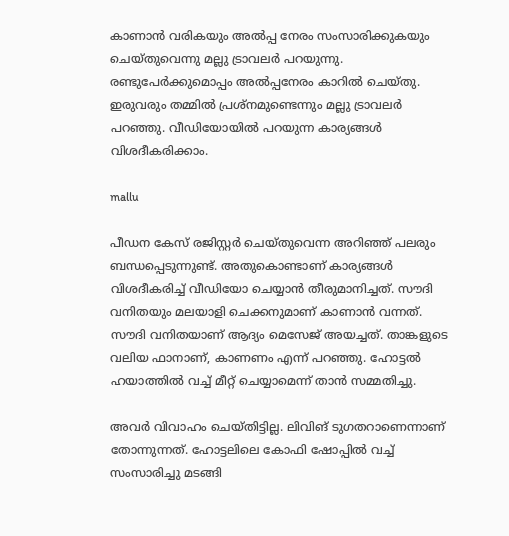കാണാന്‍ വരികയും അല്‍പ്പ നേരം സംസാരിക്കുകയും ചെയ്തുവെന്നു മല്ലു ട്രാവലര്‍ പറയുന്നു. രണ്ടുപേര്‍ക്കുമൊപ്പം അല്‍പ്പനേരം കാറില്‍ ചെയ്തു. ഇരുവരും തമ്മില്‍ പ്രശ്‌നമുണ്ടെന്നും മല്ലു ട്രാവലര്‍ പറഞ്ഞു. വീഡിയോയില്‍ പറയുന്ന കാര്യങ്ങള്‍ വിശദീകരിക്കാം.

mallu

പീഡന കേസ് രജിസ്റ്റര്‍ ചെയ്തുവെന്ന അറിഞ്ഞ് പലരും ബന്ധപ്പെടുന്നുണ്ട്. അതുകൊണ്ടാണ് കാര്യങ്ങള്‍ വിശദീകരിച്ച് വീഡിയോ ചെയ്യാന്‍ തീരുമാനിച്ചത്. സൗദി വനിതയും മലയാളി ചെക്കനുമാണ് കാണാന്‍ വന്നത്. സൗദി വനിതയാണ് ആദ്യം മെസേജ് അയച്ചത്. താങ്കളുടെ വലിയ ഫാനാണ്, കാണണം എന്ന് പറഞ്ഞു. ഹോട്ടല്‍ ഹയാത്തില്‍ വച്ച് മീറ്റ് ചെയ്യാമെന്ന് താന്‍ സമ്മതിച്ചു.

അവര്‍ വിവാഹം ചെയ്തിട്ടില്ല. ലിവിങ് ടുഗതറാണെന്നാണ് തോന്നുന്നത്. ഹോട്ടലിലെ കോഫി ഷോപ്പില്‍ വച്ച് സംസാരിച്ചു മടങ്ങി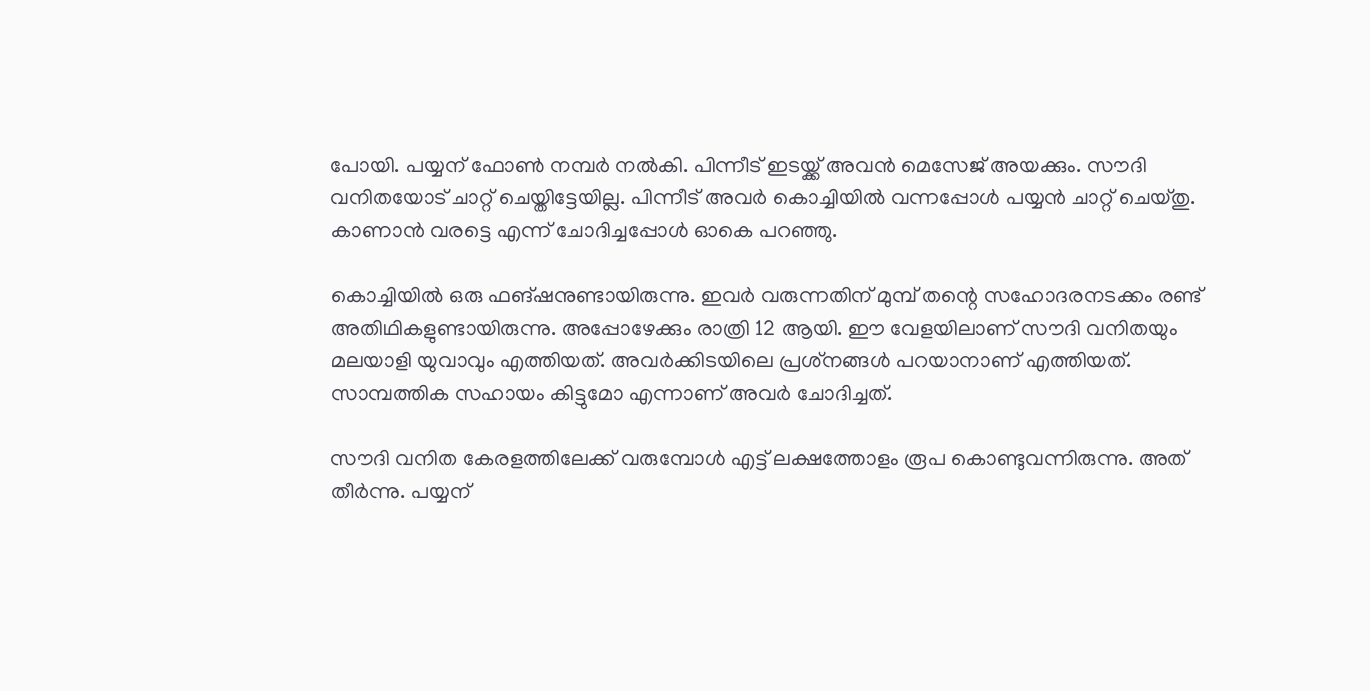പോയി. പയ്യന് ഫോണ്‍ നമ്പര്‍ നല്‍കി. പിന്നീട് ഇടയ്ക്ക് അവന്‍ മെസേജ് അയക്കും. സൗദി വനിതയോട് ചാറ്റ് ചെയ്തിട്ടേയില്ല. പിന്നീട് അവര്‍ കൊച്ചിയില്‍ വന്നപ്പോള്‍ പയ്യന്‍ ചാറ്റ് ചെയ്തു. കാണാന്‍ വരട്ടെ എന്ന് ചോദിച്ചപ്പോള്‍ ഓകെ പറഞ്ഞു.

കൊച്ചിയില്‍ ഒരു ഫങ്ഷനുണ്ടായിരുന്നു. ഇവര്‍ വരുന്നതിന് മുമ്പ് തന്റെ സഹോദരനടക്കം രണ്ട് അതിഥികളുണ്ടായിരുന്നു. അപ്പോഴേക്കും രാത്രി 12 ആയി. ഈ വേളയിലാണ് സൗദി വനിതയും മലയാളി യുവാവും എത്തിയത്. അവര്‍ക്കിടയിലെ പ്രശ്‌നങ്ങള്‍ പറയാനാണ് എത്തിയത്. സാമ്പത്തിക സഹായം കിട്ടുമോ എന്നാണ് അവര്‍ ചോദിച്ചത്.

സൗദി വനിത കേരളത്തിലേക്ക് വരുമ്പോള്‍ എട്ട് ലക്ഷത്തോളം രൂപ കൊണ്ടുവന്നിരുന്നു. അത് തീര്‍ന്നു. പയ്യന്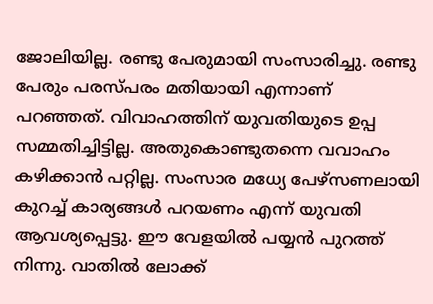ജോലിയില്ല. രണ്ടു പേരുമായി സംസാരിച്ചു. രണ്ടു പേരും പരസ്പരം മതിയായി എന്നാണ് പറഞ്ഞത്. വിവാഹത്തിന് യുവതിയുടെ ഉപ്പ സമ്മതിച്ചിട്ടില്ല. അതുകൊണ്ടുതന്നെ വവാഹം കഴിക്കാന്‍ പറ്റില്ല. സംസാര മധ്യേ പേഴ്‌സണലായി കുറച്ച് കാര്യങ്ങള്‍ പറയണം എന്ന് യുവതി ആവശ്യപ്പെട്ടു. ഈ വേളയില്‍ പയ്യന്‍ പുറത്ത് നിന്നു. വാതില്‍ ലോക്ക്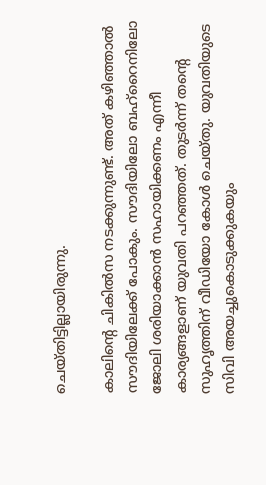ചെയ്തിട്ടില്ലായിരുന്നു.

കാലിന്റെ ചികില്‍സ നടക്കുന്നുണ്ട്. അത് കഴിഞ്ഞാല്‍ സൗദിയിലേക്ക് പോകും. സൗദിയിലോ ബഹ്‌റൈനിലോ ജോലി ശരിയാക്കാന്‍ സഹായിക്കണം എന്നീ കാര്യങ്ങളാണ് യുവതി പറഞ്ഞത്. തുടര്‍ന്ന് തന്റെ സുഹൃത്തിന് വീഡിയോ കോള്‍ ചെയ്തു. യുവതിയുടെ സിവി അയച്ചുകൊടുക്കുകയും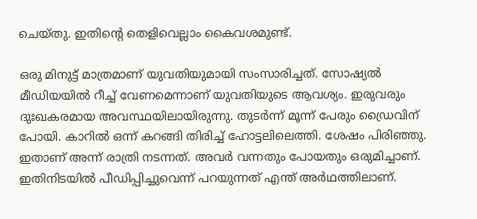ചെയ്തു. ഇതിന്റെ തെളിവെല്ലാം കൈവശമുണ്ട്.

ഒരു മിനുട്ട് മാത്രമാണ് യുവതിയുമായി സംസാരിച്ചത്. സോഷ്യല്‍ മീഡിയയില്‍ റീച്ച് വേണമെന്നാണ് യുവതിയുടെ ആവശ്യം. ഇരുവരും ദുഃഖകരമായ അവസ്ഥയിലായിരുന്നു. തുടര്‍ന്ന് മൂന്ന് പേരും ഡ്രൈവിന് പോയി. കാറില്‍ ഒന്ന് കറങ്ങി തിരിച്ച് ഹോട്ടലിലെത്തി. ശേഷം പിരിഞ്ഞു. ഇതാണ് അന്ന് രാത്രി നടന്നത്. അവര്‍ വന്നതും പോയതും ഒരുമിച്ചാണ്. ഇതിനിടയില്‍ പീഡിപ്പിച്ചുവെന്ന് പറയുന്നത് എന്ത് അര്‍ഥത്തിലാണ്.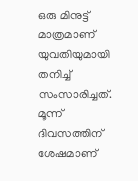ഒരു മിനുട്ട് മാത്രമാണ് യുവതിയുമായി തനിച്ച് സംസാരിച്ചത്. മൂന്ന് ദിവസത്തിന് ശേഷമാണ്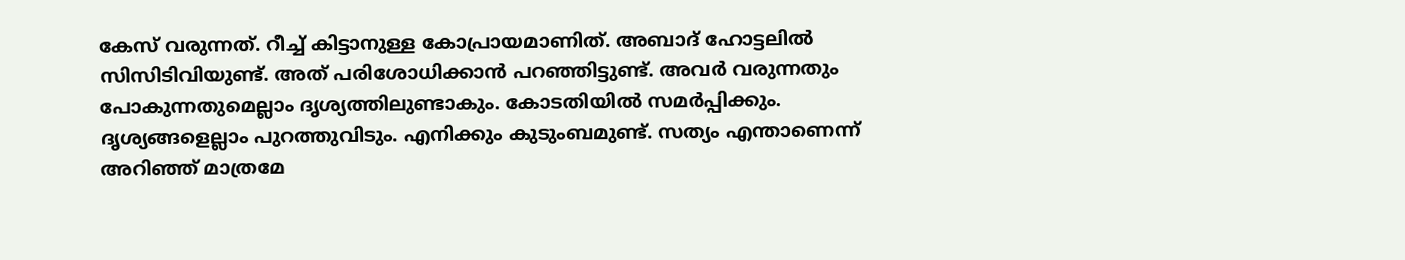കേസ് വരുന്നത്. റീച്ച് കിട്ടാനുള്ള കോപ്രായമാണിത്. അബാദ് ഹോട്ടലില്‍ സിസിടിവിയുണ്ട്. അത് പരിശോധിക്കാന്‍ പറഞ്ഞിട്ടുണ്ട്. അവര്‍ വരുന്നതും പോകുന്നതുമെല്ലാം ദൃശ്യത്തിലുണ്ടാകും. കോടതിയില്‍ സമര്‍പ്പിക്കും. ദൃശ്യങ്ങളെല്ലാം പുറത്തുവിടും. എനിക്കും കുടുംബമുണ്ട്. സത്യം എന്താണെന്ന് അറിഞ്ഞ് മാത്രമേ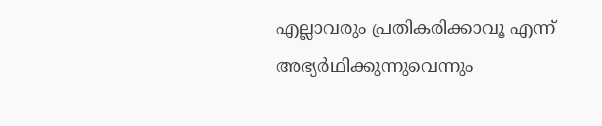എല്ലാവരും പ്രതികരിക്കാവൂ എന്ന് അഭ്യര്‍ഥിക്കുന്നുവെന്നും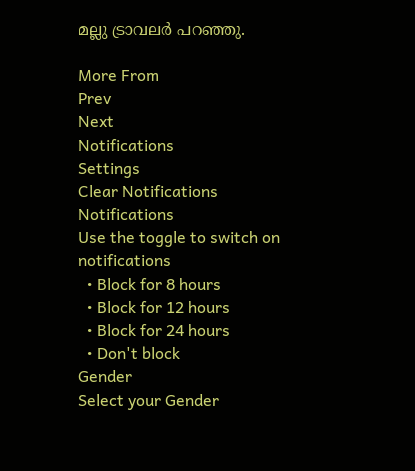മല്ലു ട്രാവലര്‍ പറഞ്ഞു.

More From
Prev
Next
Notifications
Settings
Clear Notifications
Notifications
Use the toggle to switch on notifications
  • Block for 8 hours
  • Block for 12 hours
  • Block for 24 hours
  • Don't block
Gender
Select your Gender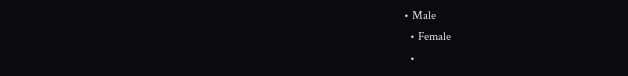• Male
  • Female
  •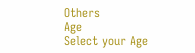Others
Age
Select your Age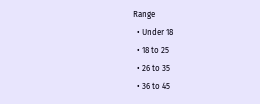Range
  • Under 18
  • 18 to 25
  • 26 to 35
  • 36 to 45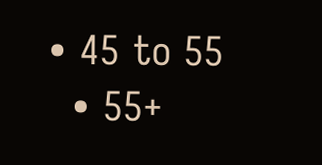• 45 to 55
  • 55+